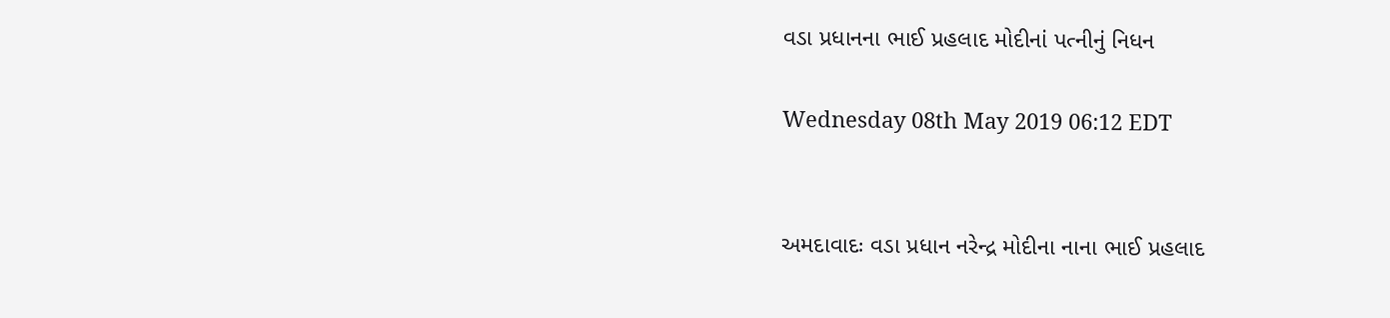વડા પ્રધાનના ભાઈ પ્રહલાદ મોદીનાં પત્નીનું નિધન

Wednesday 08th May 2019 06:12 EDT


અમદાવાદઃ વડા પ્રધાન નરેન્દ્ર મોદીના નાના ભાઈ પ્રહલાદ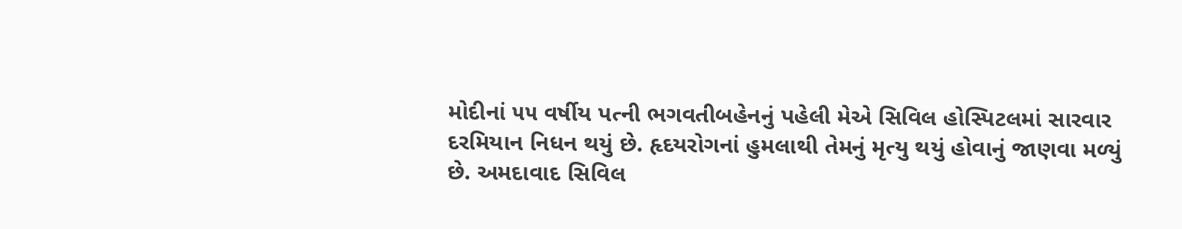મોદીનાં ૫૫ વર્ષીય પત્ની ભગવતીબહેનનું પહેલી મેએ સિવિલ હોસ્પિટલમાં સારવાર દરમિયાન નિધન થયું છે. હૃદયરોગનાં હુમલાથી તેમનું મૃત્યુ થયું હોવાનું જાણવા મળ્યું છે. અમદાવાદ સિવિલ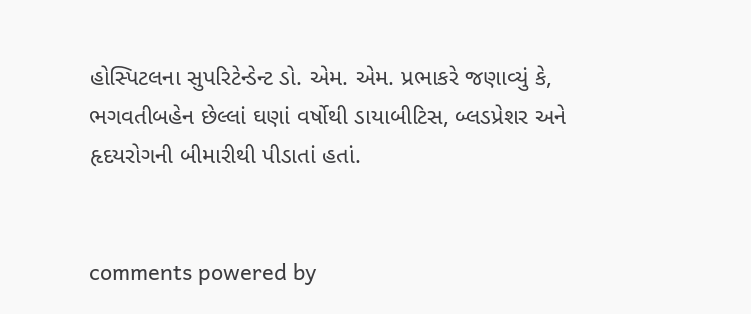હોસ્પિટલના સુપરિટેન્ડેન્ટ ડો. એમ. એમ. પ્રભાકરે જણાવ્યું કે, ભગવતીબહેન છેલ્લાં ઘણાં વર્ષોથી ડાયાબીટિસ, બ્લડપ્રેશર અને હૃદયરોગની બીમારીથી પીડાતાં હતાં.


comments powered by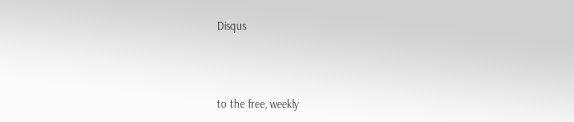Disqus



to the free, weekly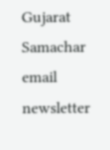Gujarat Samachar email newsletter